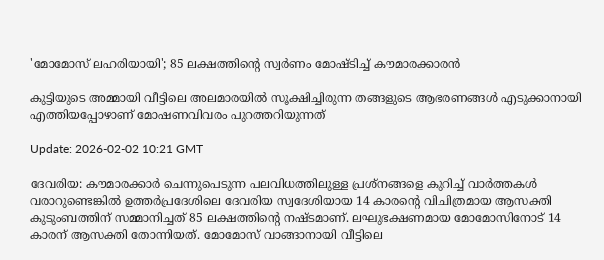'മോമോസ് ലഹരിയായി'; 85 ലക്ഷത്തിന്റെ സ്വർണം മോഷ്ടിച്ച് കൗമാരക്കാരൻ

കുട്ടിയുടെ അമ്മായി വീട്ടിലെ അലമാരയിൽ സൂക്ഷിച്ചിരുന്ന തങ്ങളുടെ ആഭരണങ്ങൾ എടുക്കാനായി എത്തിയപ്പോഴാണ് മോഷണവിവരം പുറത്തറിയുന്നത്

Update: 2026-02-02 10:21 GMT

ദേവരിയ: കൗമാരക്കാർ ചെന്നുപെടുന്ന പലവിധത്തിലുള്ള പ്രശ്‌നങ്ങളെ കുറിച്ച് വാർത്തകൾ വരാറുണ്ടെങ്കിൽ ഉത്തർപ്രദേശിലെ ദേവരിയ സ്വദേശിയായ 14 കാരന്റെ വിചിത്രമായ ആസക്തി കുടുംബത്തിന് സമ്മാനിച്ചത് 85 ലക്ഷത്തിന്റെ നഷ്ടമാണ്. ലഘുഭക്ഷണമായ മോമോസിനോട് 14 കാരന് ആസക്തി തോന്നിയത്. മോമോസ് വാങ്ങാനായി വീട്ടിലെ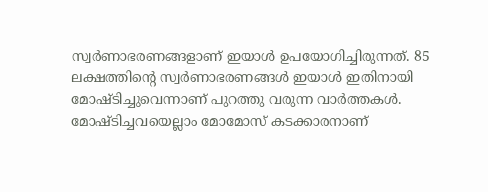സ്വർണാഭരണങ്ങളാണ് ഇയാൾ ഉപയോഗിച്ചിരുന്നത്. 85 ലക്ഷത്തിന്റെ സ്വർണാഭരണങ്ങൾ ഇയാൾ ഇതിനായി മോഷ്ടിച്ചുവെന്നാണ് പുറത്തു വരുന്ന വാർത്തകൾ. മോഷ്ടിച്ചവയെല്ലാം മോമോസ് കടക്കാരനാണ്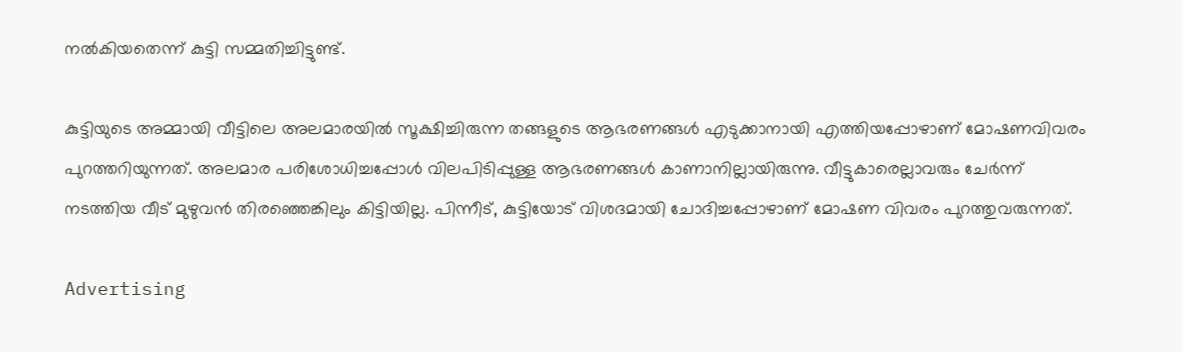നൽകിയതെന്ന് കുട്ടി സമ്മതിച്ചിട്ടുണ്ട്.

കുട്ടിയുടെ അമ്മായി വീട്ടിലെ അലമാരയിൽ സൂക്ഷിച്ചിരുന്ന തങ്ങളുടെ ആഭരണങ്ങൾ എടുക്കാനായി എത്തിയപ്പോഴാണ് മോഷണവിവരം പുറത്തറിയുന്നത്. അലമാര പരിശോധിച്ചപ്പോൾ വിലപിടിപ്പുള്ള ആഭരണങ്ങൾ കാണാനില്ലായിരുന്നു. വീട്ടുകാരെല്ലാവരും ചേർന്ന് നടത്തിയ വീട് മുഴുവൻ തിരഞ്ഞെങ്കിലും കിട്ടിയില്ല. പിന്നീട്, കുട്ടിയോട് വിശദമായി ചോദിച്ചപ്പോഴാണ് മോഷണ വിവരം പുറത്തുവരുന്നത്.

Advertising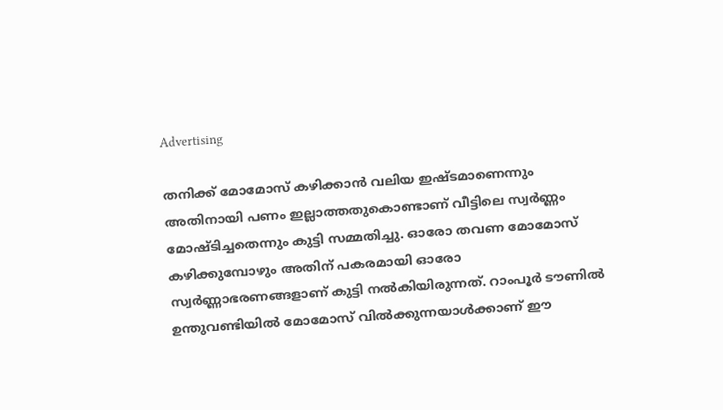Advertising

തനിക്ക് മോമോസ് കഴിക്കാൻ വലിയ ഇഷ്ടമാണെന്നും അതിനായി പണം ഇല്ലാത്തതുകൊണ്ടാണ് വീട്ടിലെ സ്വർണ്ണം മോഷ്ടിച്ചതെന്നും കുട്ടി സമ്മതിച്ചു. ഓരോ തവണ മോമോസ് കഴിക്കുമ്പോഴും അതിന് പകരമായി ഓരോ സ്വർണ്ണാഭരണങ്ങളാണ് കുട്ടി നൽകിയിരുന്നത്. റാംപൂർ ടൗണിൽ ഉന്തുവണ്ടിയിൽ മോമോസ് വിൽക്കുന്നയാൾക്കാണ് ഈ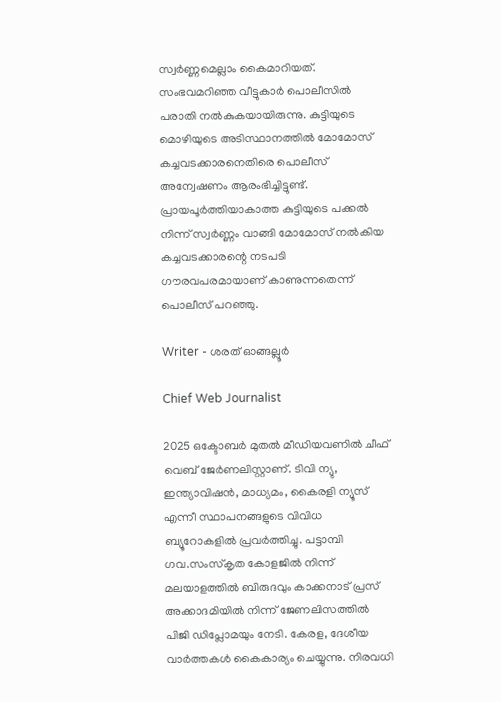സ്വർണ്ണമെല്ലാം കൈമാറിയത്. സംഭവമറിഞ്ഞ വീട്ടുകാർ പൊലീസിൽ പരാതി നൽകുകയായിരുന്നു. കുട്ടിയുടെ മൊഴിയുടെ അടിസ്ഥാനത്തിൽ മോമോസ് കച്ചവടക്കാരനെതിരെ പൊലീസ് അന്വേഷണം ആരംഭിച്ചിട്ടുണ്ട്. പ്രായപൂർത്തിയാകാത്ത കുട്ടിയുടെ പക്കൽ നിന്ന് സ്വർണ്ണം വാങ്ങി മോമോസ് നൽകിയ കച്ചവടക്കാരന്റെ നടപടി ഗൗരവപരമായാണ് കാണുന്നതെന്ന് പൊലീസ് പറഞ്ഞു.

Writer - ശരത് ഓങ്ങല്ലൂർ

Chief Web Journalist

2025 ഒക്ടോബർ മുതൽ മീ‍ഡിയവണിൽ ചീഫ് വെബ് ജേർണലിസ്റ്റാണ്. ടിവി ന്യു, ഇന്ത്യാവിഷൻ, മാധ്യമം, കൈരളി ന്യൂസ് എന്നീ സ്ഥാപനങ്ങളുടെ വിവിധ ബ്യൂറോകളിൽ പ്രവർത്തിച്ചു. പട്ടാമ്പി ഗവ.സംസ്കൃത കോളജിൽ നിന്ന് മലയാളത്തിൽ ബിരുദവും കാക്കനാട് പ്രസ് അക്കാദമിയിൽ നിന്ന് ജേണലിസത്തിൽ പിജി ഡിപ്ലോമയും നേടി. കേരള, ദേശീയ വാർത്തകൾ കൈകാര്യം ചെയ്യുന്നു. നിരവധി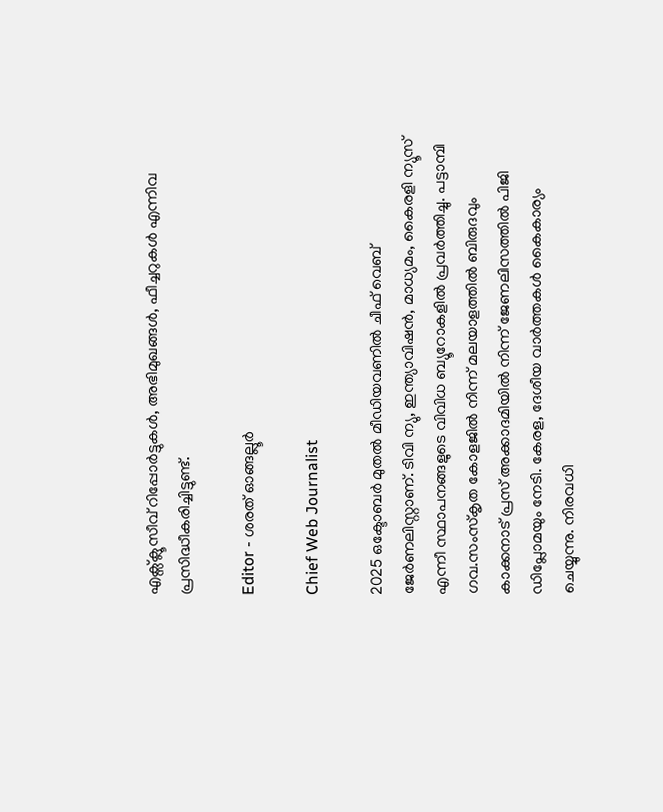എക്സ്ക്ലൂസീവ് റിപ്പോർട്ടുകൾ, അഭിമുഖങ്ങള്‍, ഫീച്ചറുകള്‍ എന്നിവ പ്രസിദ്ധീകരിച്ചിട്ടുണ്ട്.

Editor - ശരത് ഓങ്ങല്ലൂർ

Chief Web Journalist

2025 ഒക്ടോബർ മുതൽ മീ‍ഡിയവണിൽ ചീഫ് വെബ് ജേർണലിസ്റ്റാണ്. ടിവി ന്യു, ഇന്ത്യാവിഷൻ, മാധ്യമം, കൈരളി ന്യൂസ് എന്നീ സ്ഥാപനങ്ങളുടെ വിവിധ ബ്യൂറോകളിൽ പ്രവർത്തിച്ചു. പട്ടാമ്പി ഗവ.സംസ്കൃത കോളജിൽ നിന്ന് മലയാളത്തിൽ ബിരുദവും കാക്കനാട് പ്രസ് അക്കാദമിയിൽ നിന്ന് ജേണലിസത്തിൽ പിജി ഡിപ്ലോമയും നേടി. കേരള, ദേശീയ വാർത്തകൾ കൈകാര്യം ചെയ്യുന്നു. നിരവധി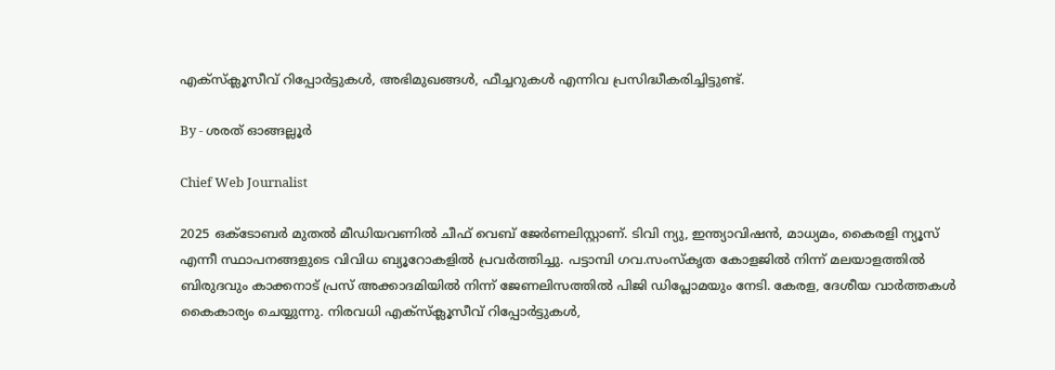എക്സ്ക്ലൂസീവ് റിപ്പോർട്ടുകൾ, അഭിമുഖങ്ങള്‍, ഫീച്ചറുകള്‍ എന്നിവ പ്രസിദ്ധീകരിച്ചിട്ടുണ്ട്.

By - ശരത് ഓങ്ങല്ലൂർ

Chief Web Journalist

2025 ഒക്ടോബർ മുതൽ മീ‍ഡിയവണിൽ ചീഫ് വെബ് ജേർണലിസ്റ്റാണ്. ടിവി ന്യു, ഇന്ത്യാവിഷൻ, മാധ്യമം, കൈരളി ന്യൂസ് എന്നീ സ്ഥാപനങ്ങളുടെ വിവിധ ബ്യൂറോകളിൽ പ്രവർത്തിച്ചു. പട്ടാമ്പി ഗവ.സംസ്കൃത കോളജിൽ നിന്ന് മലയാളത്തിൽ ബിരുദവും കാക്കനാട് പ്രസ് അക്കാദമിയിൽ നിന്ന് ജേണലിസത്തിൽ പിജി ഡിപ്ലോമയും നേടി. കേരള, ദേശീയ വാർത്തകൾ കൈകാര്യം ചെയ്യുന്നു. നിരവധി എക്സ്ക്ലൂസീവ് റിപ്പോർട്ടുകൾ,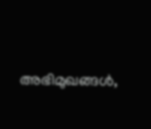അഭിമുഖങ്ങള്‍,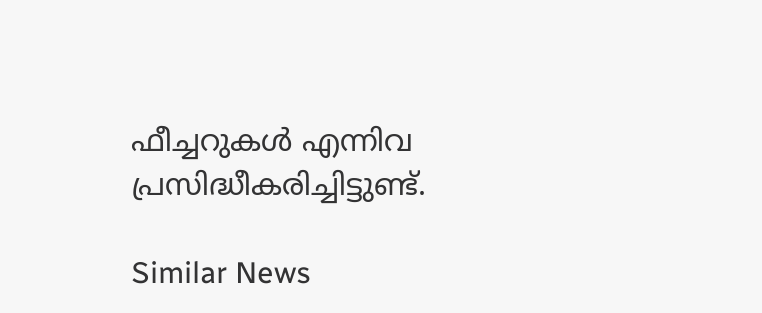ഫീച്ചറുകള്‍ എന്നിവ പ്രസിദ്ധീകരിച്ചിട്ടുണ്ട്.

Similar News